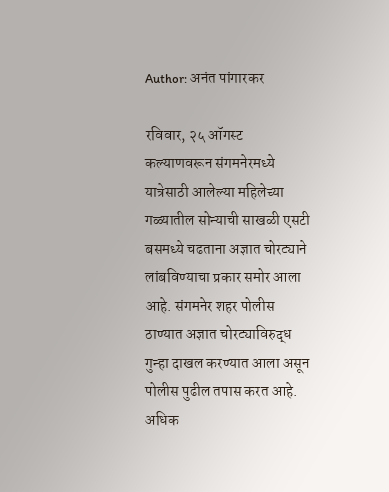Author: अनंत पांगारकर

रविवार, २५ ऑगस्ट  कल्याणवरून संगमनेरमध्ये यात्रेसाठी आलेल्या महिलेच्या गळ्यातील सोन्याची साखळी एसटी बसमध्ये चढताना अज्ञात चोरट्याने लांबविण्याचा प्रकार समोर आला आहे. संगमनेर शहर पोलीस ठाण्यात अज्ञात चोरट्याविरुद्ध गुन्हा दाखल करण्यात आला असून पोलीस पुढील तपास करत आहे. अधिक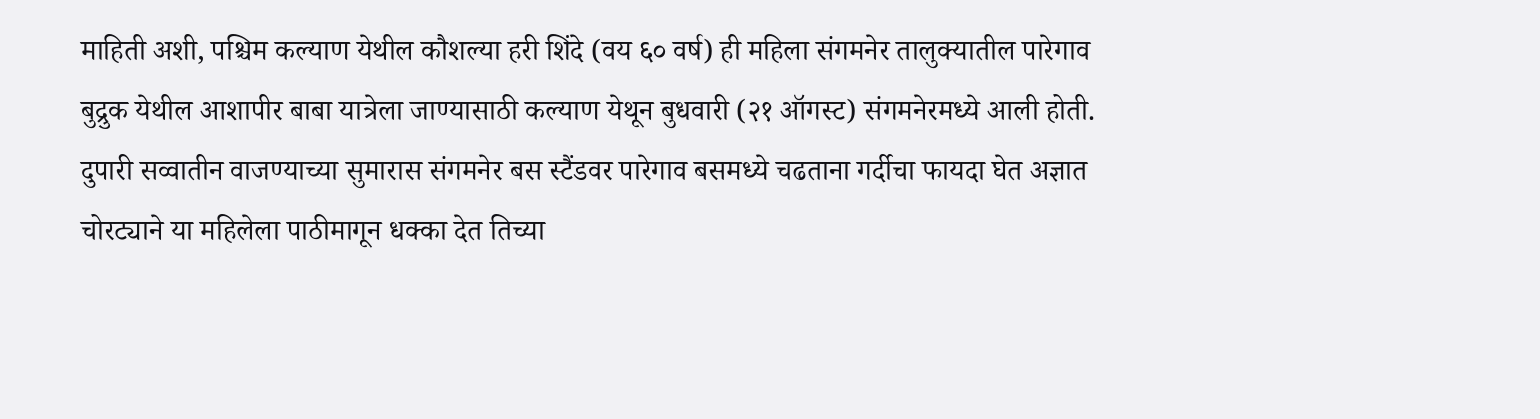माहिती अशी, पश्चिम कल्याण येथील कौशल्या हरी शिंदे (वय ६० वर्ष) ही महिला संगमनेर तालुक्यातील पारेगाव बुद्रुक येथील आशापीर बाबा यात्रेला जाण्यासाठी कल्याण येथून बुधवारी (२१ ऑगस्ट) संगमनेरमध्ये आली होती. दुपारी सव्वातीन वाजण्याच्या सुमारास संगमनेर बस स्टैंडवर पारेगाव बसमध्ये चढताना गर्दीचा फायदा घेत अज्ञात चोरट्याने या महिलेला पाठीमागून धक्का देत तिच्या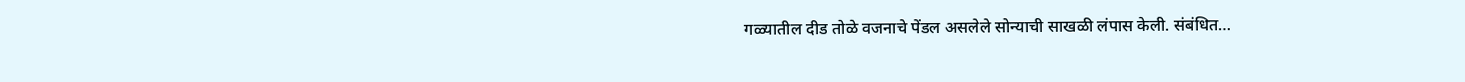गळ्यातील दीड तोळे वजनाचे पेंडल असलेले सोन्याची साखळी लंपास केली. संबंधित…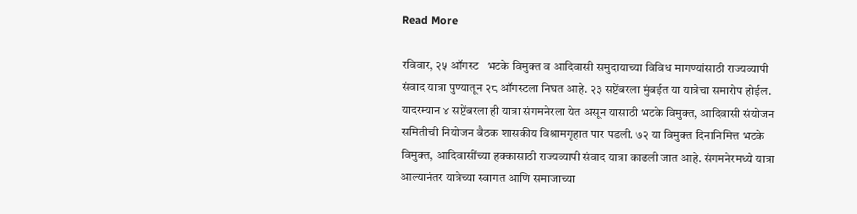Read More

रविवार, २५ ऑगस्ट   भटके विमुक्त व आदिवासी समुदायाच्या विविध मागण्यांसाठी राज्यव्यापी संवाद यात्रा पुण्यातून २८ ऑगस्टला निघत आहे. २३ सप्टेंबरला मुंबईत या यात्रेचा समारोप होईल. यादरम्यान ४ सप्टेंबरला ही यात्रा संगमनेरला येत असून यासाठी भटके विमुक्त, आदिवासी संयोजन समितीची नियोजन बैठक शासकीय विश्रामगृहात पार पडली. ७२ या विमुक्त दिनानिमित्त भटके विमुक्त, आदिवासींच्या हक्कासाठी राज्यव्यापी संवाद यात्रा काढली जात आहे. संगमनेरमध्ये यात्रा आल्यानंतर यात्रेच्या स्वागत आणि समाजाच्या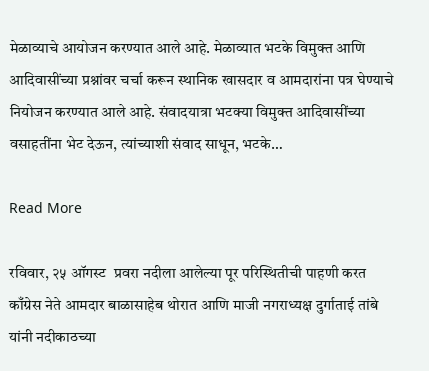मेळाव्याचे आयोजन करण्यात आले आहे. मेळाव्यात भटके विमुक्त आणि आदिवासींच्या प्रश्नांवर चर्चा करून स्थानिक खासदार व आमदारांना पत्र घेण्याचे नियोजन करण्यात आले आहे. संवादयात्रा भटक्या विमुक्त आदिवासींच्या वसाहतींना भेट देऊन, त्यांच्याशी संवाद साधून, भटके…

Read More

रविवार, २५ ऑगस्ट  प्रवरा नदीला आलेल्या पूर परिस्थितीची पाहणी करत काँग्रेस नेते आमदार बाळासाहेब थोरात आणि माजी नगराध्यक्ष दुर्गाताई तांबे यांनी नदीकाठच्या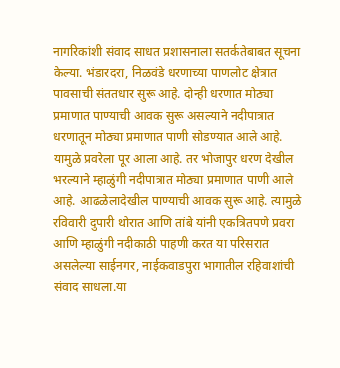नागरिकांशी संवाद साधत प्रशासनाला सतर्कतेबाबत सूचना केल्या. भंडारदरा, निळवंडे धरणाच्या पाणलोट क्षेत्रात पावसाची संततधार सुरू आहे. दोन्ही धरणात मोठ्या प्रमाणात पाण्याची आवक सुरू असल्याने नदीपात्रात धरणातून मोठ्या प्रमाणात पाणी सोडण्यात आले आहे. यामुळे प्रवरेला पूर आला आहे. तर भोजापुर धरण देखील भरल्याने म्हाळुंगी नदीपात्रात मोठ्या प्रमाणात पाणी आले आहे. आढळेलादेखील पाण्याची आवक सुरू आहे. त्यामुळे रविवारी दुपारी थोरात आणि तांबे यांनी एकत्रितपणे प्रवरा आणि म्हाळुंगी नदीकाठी पाहणी करत या परिसरात असलेल्या साईनगर, नाईकवाडपुरा भागातील रहिवाशांची संवाद साधला.या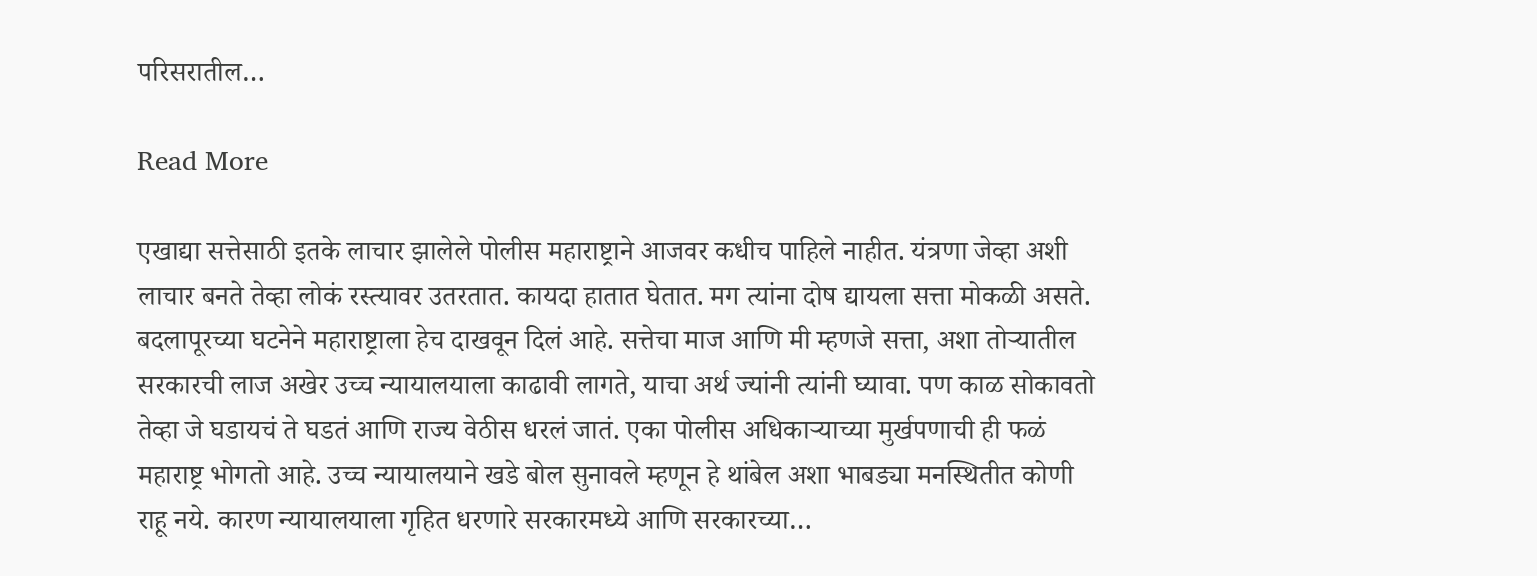परिसरातील…

Read More

एखाद्या सत्तेसाठी इतके लाचार झालेले पोलीस महाराष्ट्राने आजवर कधीच पाहिले नाहीत. यंत्रणा जेव्हा अशी लाचार बनते तेव्हा लोकं रस्त्यावर उतरतात. कायदा हातात घेतात. मग त्यांना दोष द्यायला सत्ता मोकळी असते. बदलापूरच्या घटनेने महाराष्ट्राला हेच दाखवून दिलं आहे. सत्तेचा माज आणि मी म्हणजे सत्ता, अशा तोर्‍यातील सरकारची लाज अखेर उच्च न्यायालयाला काढावी लागते, याचा अर्थ ज्यांनी त्यांनी घ्यावा. पण काळ सोकावतो तेव्हा जे घडायचं ते घडतं आणि राज्य वेठीस धरलं जातं. एका पोलीस अधिकार्‍याच्या मुर्खपणाची ही फळं महाराष्ट्र भोगतो आहे. उच्च न्यायालयाने खडे बोल सुनावले म्हणून हे थांबेल अशा भाबड्या मनस्थितीत कोणी राहू नये. कारण न्यायालयाला गृहित धरणारे सरकारमध्ये आणि सरकारच्या…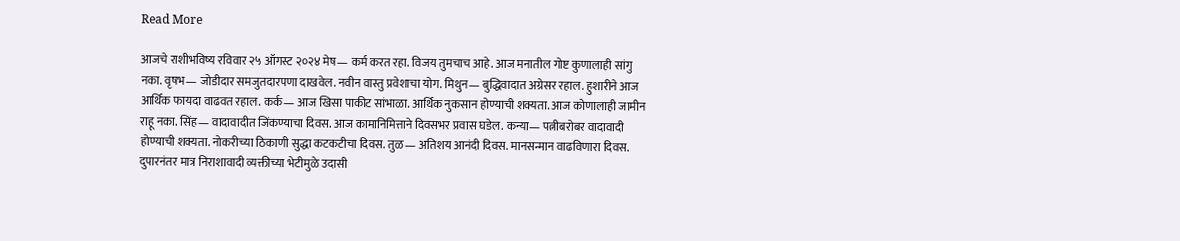Read More

आजचे राशीभविष्य रविवार २५ ऑगस्ट २०२४ मेष— कर्म करत रहा. विजय तुमचाच आहे. आज मनातील गोष्ट कुणालाही सांगु नका. वृषभ— जोडीदार समजुतदारपणा दाखवेल. नवीन वास्तु प्रवेशाचा योग. मिथुन— बुद्धिवादात अग्रेसर रहाल. हुशारीने आज आर्थिक फायदा वाढवत रहाल. कर्क— आज खिसा पाकीट सांभाळा. आर्थिक नुकसान होण्याची शक्यता. आज कोणालाही जामीन राहू नका. सिंह— वादावादीत जिंकण्याचा दिवस. आज कामानिमित्ताने दिवसभर प्रवास घडेल. कन्या— पत्नीबरोबर वादावादी होण्याची शक्यता. नोकरीच्या ठिकाणी सुद्धा कटकटीचा दिवस. तुळ— अतिशय आनंदी दिवस. मानसन्मान वाढविणारा दिवस. दुपारनंतर मात्र निराशावादी व्यक्तीच्या भेटीमुळे उदासी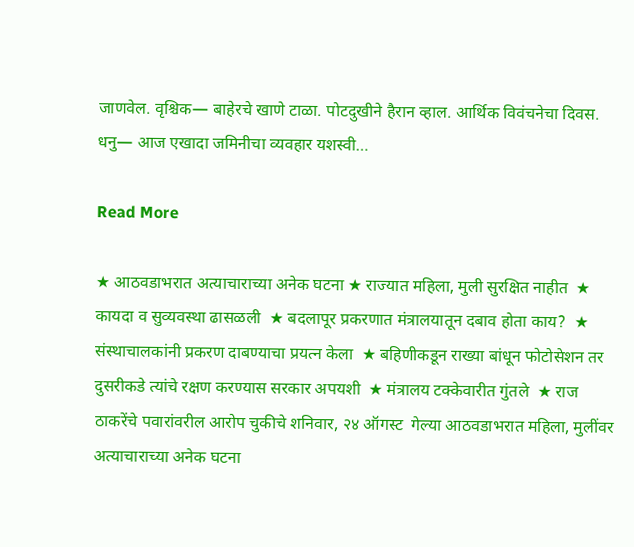जाणवेल. वृश्चिक— बाहेरचे खाणे टाळा. पोटदुखीने हैरान व्हाल. आर्थिक विवंचनेचा दिवस. धनु— आज एखादा जमिनीचा व्यवहार यशस्वी…

Read More

★ आठवडाभरात अत्याचाराच्या अनेक घटना ★ राज्यात महिला, मुली सुरक्षित नाहीत  ★ कायदा व सुव्यवस्था ढासळली  ★ बदलापूर प्रकरणात मंत्रालयातून दबाव होता काय?  ★ संस्थाचालकांनी प्रकरण दाबण्याचा प्रयत्न केला  ★ बहिणीकडून राख्या बांधून फोटोसेशन तर दुसरीकडे त्यांचे रक्षण करण्यास सरकार अपयशी  ★ मंत्रालय टक्केवारीत गुंतले  ★ राज ठाकरेंचे पवारांवरील आरोप चुकीचे शनिवार, २४ ऑगस्ट  गेल्या आठवडाभरात महिला, मुलींवर अत्याचाराच्या अनेक घटना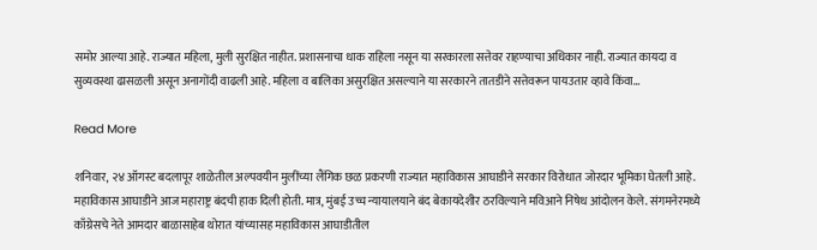समोर आल्या आहे. राज्यात महिला, मुली सुरक्षित नाहीत. प्रशासनाचा धाक राहिला नसून या सरकारला सत्तेवर राहण्याचा अधिकार नाही. राज्यात कायदा व सुव्यवस्था ढासळली असून अनागोंदी वाढली आहे. महिला व बालिका असुरक्षित असल्याने या सरकारने तातडीने सत्तेवरून पायउतार व्हावे किंवा…

Read More

शनिवार, २४ ऑगस्ट बदलापूर शाळेतील अल्पवयीन मुलींच्या लैंगिक छळ प्रकरणी राज्यात महाविकास आघाडीने सरकार विरोधात जोरदार भूमिका घेतली आहे. महाविकास आघाडीने आज महाराष्ट्र बंदची हाक दिली होती. मात्र, मुंबई उच्च न्यायालयाने बंद बेकायदेशीर ठरविल्याने मविआने निषेध आंदोलन केले. संगमनेरमध्ये काँग्रेसचे नेते आमदार बाळासाहेब थोरात यांच्यासह महाविकास आघाडीतील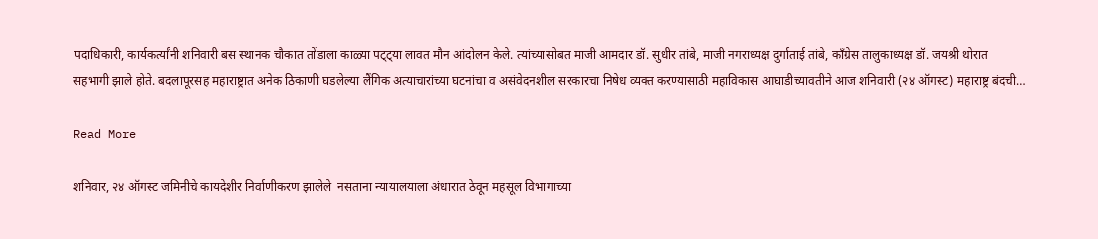पदाधिकारी, कार्यकर्त्यांनी शनिवारी बस स्थानक चौकात तोंडाला काळ्या पट्ट्या लावत मौन आंदोलन केले. त्यांच्यासोबत माजी आमदार डॉ. सुधीर तांबे, माजी नगराध्यक्ष दुर्गाताई तांबे, काँग्रेस तालुकाध्यक्ष डॉ. जयश्री थोरात सहभागी झाले होते. बदलापूरसह महाराष्ट्रात अनेक ठिकाणी घडलेल्या लैंगिक अत्याचारांच्या घटनांचा व असंवेदनशील सरकारचा निषेध व्यक्त करण्यासाठी महाविकास आघाडीच्यावतीने आज शनिवारी (२४ ऑगस्ट) महाराष्ट्र बंदची…

Read More

शनिवार, २४ ऑगस्ट जमिनीचे कायदेशीर निर्वाणीकरण झालेले  नसताना न्यायालयाला अंधारात ठेवून महसूल विभागाच्या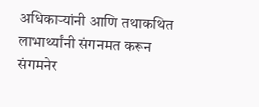अधिकाऱ्यांनी आणि तथाकथित  लाभार्थ्यांनी संगनमत करून संगमनेर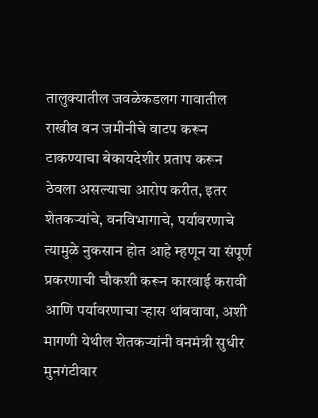तालुक्यातील जवळेकडलग गावातील राखीव वन जमीनीचे वाटप करून टाकण्याचा बेकायदेशीर प्रताप करून ठेवला असल्याचा आरोप करीत, इतर शेतकऱ्यांचे, वनविभागाचे, पर्यावरणाचे त्यामुळे नुकसान होत आहे म्हणून या संपूर्ण प्रकरणाची चौकशी करून कारवाई करावी आणि पर्यावरणाचा ऱ्हास थांबवावा, अशी मागणी येथील शेतकऱ्यांनी वनमंत्री सुधीर मुनगंटीवार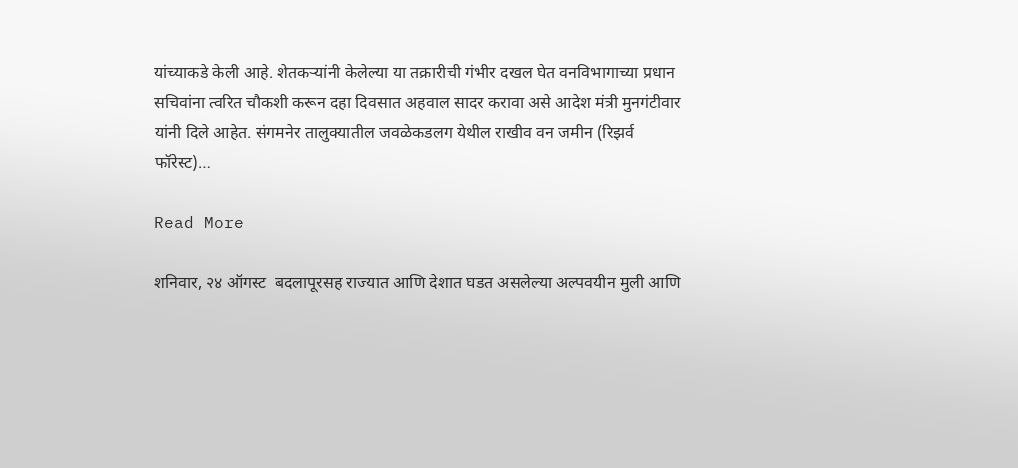यांच्याकडे केली आहे. शेतकऱ्यांनी केलेल्या या तक्रारीची गंभीर दखल घेत वनविभागाच्या प्रधान सचिवांना त्वरित चौकशी करून दहा दिवसात अहवाल सादर करावा असे आदेश मंत्री मुनगंटीवार यांनी दिले आहेत. संगमनेर तालुक्यातील जवळेकडलग येथील राखीव वन जमीन (रिझर्व फॉरेस्ट)…

Read More

शनिवार, २४ ऑगस्ट  बदलापूरसह राज्यात आणि देशात घडत असलेल्या अल्पवयीन मुली आणि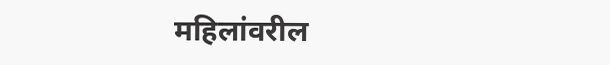महिलांवरील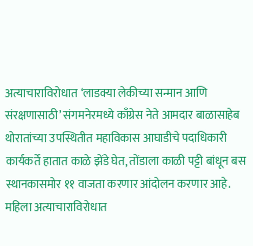अत्याचाराविरोधात ‘लाडक्या लेकीच्या सन्मान आणि संरक्षणासाठी’ संगमनेरमध्ये काँग्रेस नेते आमदार बाळासाहेब थोरातांच्या उपस्थितीत महाविकास आघाडीचे पदाधिकारी कार्यकर्ते हातात काळे झेंडे घेत, तोंडाला काळी पट्टी बांधून बस स्थानकासमोर ११ वाजता करणार आंदोलन करणार आहे. महिला अत्याचाराविरोधात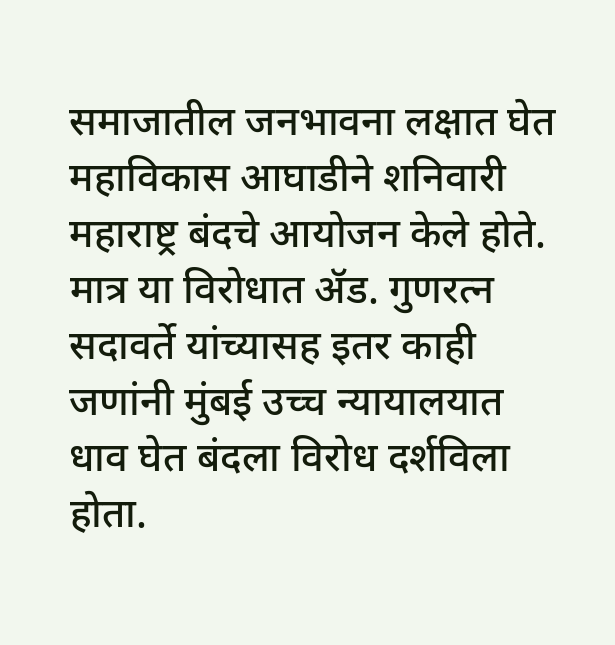समाजातील जनभावना लक्षात घेत महाविकास आघाडीने शनिवारी महाराष्ट्र बंदचे आयोजन केले होते. मात्र या विरोधात ॲड. गुणरत्न सदावर्ते यांच्यासह इतर काही जणांनी मुंबई उच्च न्यायालयात धाव घेत बंदला विरोध दर्शविला होता.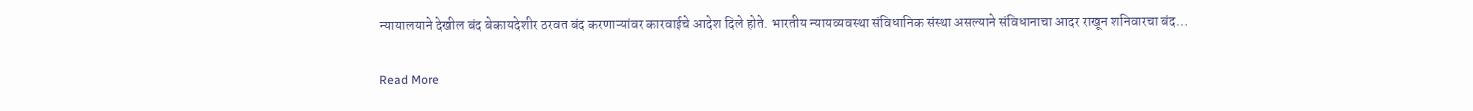न्यायालयाने देखील बंद बेकायदेशीर ठरवत बंद करणाऱ्यांवर कारवाईचे आदेश दिले होते. भारतीय न्यायव्यवस्था संविधानिक संस्था असल्याने संविधानाचा आदर राखून शनिवारचा बंद…

Read More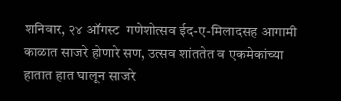शनिवार, २४ ऑगस्ट  गणेशोत्सव ईद-ए-मिलादसह आगामी काळात साजरे होणारे सण, उत्सव शांततेत व एकमेकांच्या हातात हात घालून साजरे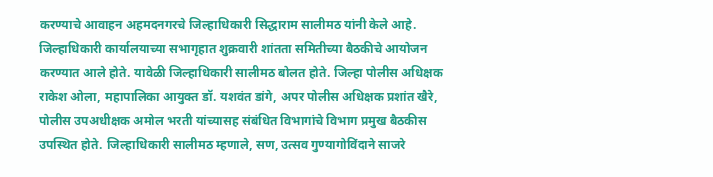करण्याचे आवाहन अहमदनगरचे जिल्हाधिकारी सिद्धाराम सालीमठ यांनी केले आहे. जिल्‍हाधिकारी कार्यालयाच्या सभागृहात शुक्रवारी शांतता समितीच्या बैठकीचे आयोजन करण्यात आले होते. यावेळी जिल्हाधिकारी सालीमठ बोलत होते. जिल्‍हा पोलीस अधिक्षक राकेश ओला, म‍हापालिका आयुक्‍त डॉ. यशवंत डांगे, अपर पोलीस अधिक्षक प्रशांत खैरे, पोलीस उपअधीक्षक अमोल भरती यांच्यासह संबंधित विभागांचे विभाग प्रमुख बैठकीस उपस्थित होते. जिल्‍हाधिकारी सालीमठ म्‍हणाले, सण, उत्सव गुण्यागोविंदाने साजरे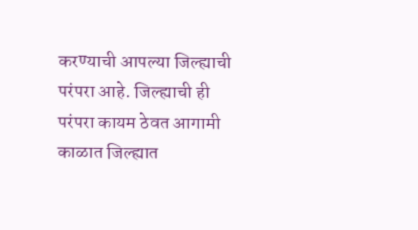करण्याची आपल्या जिल्ह्याची परंपरा आहे. जिल्ह्याची ही परंपरा कायम ठेवत आगामी काळात जिल्ह्यात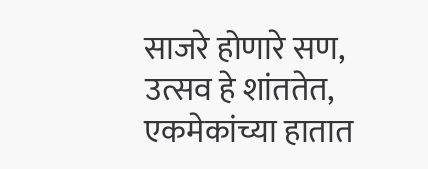साजरे होणारे सण, उत्सव हे शांततेत, एकमेकांच्या हातात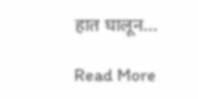हात घालून…

Read More